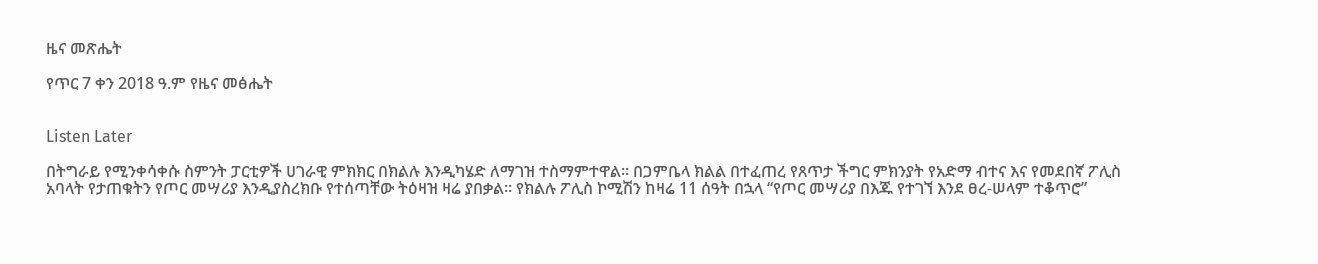ዜና መጽሔት

የጥር 7 ቀን 2018 ዓ.ም የዜና መፅሔት


Listen Later

በትግራይ የሚንቀሳቀሱ ስምንት ፓርቲዎች ሀገራዊ ምክክር በክልሉ እንዲካሄድ ለማገዝ ተስማምተዋል። በጋምቤላ ክልል በተፈጠረ የጸጥታ ችግር ምክንያት የአድማ ብተና እና የመደበኛ ፖሊስ አባላት የታጠቁትን የጦር መሣሪያ እንዲያስረክቡ የተሰጣቸው ትዕዛዝ ዛሬ ያበቃል። የክልሉ ፖሊስ ኮሚሽን ከዛሬ 11 ሰዓት በኋላ “የጦር መሣሪያ በእጁ የተገኘ እንደ ፀረ-ሠላም ተቆጥሮ”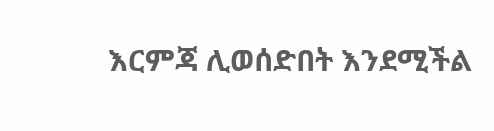እርምጃ ሊወሰድበት እንደሚችል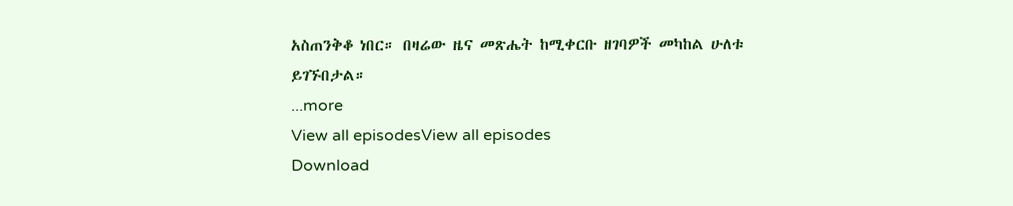አስጠንቅቆ ነበር። በዛሬው ዜና መጽሔት ከሚቀርቡ ዘገባዎች መካከል ሁለቱ ይገኙበታል።
...more
View all episodesView all episodes
Download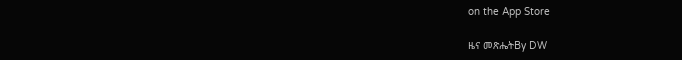on the App Store

ዜና መጽሔትBy DW